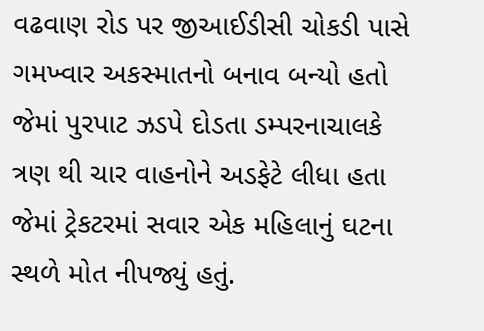વઢવાણ રોડ પર જીઆઈડીસી ચોકડી પાસે ગમખ્વાર અકસ્માતનો બનાવ બન્યો હતો જેમાં પુરપાટ ઝડપે દોડતા ડમ્પરનાચાલકે ત્રણ થી ચાર વાહનોને અડફેટે લીધા હતા જેમાં ટ્રેકટરમાં સવાર એક મહિલાનું ઘટના સ્થળે મોત નીપજ્યું હતું.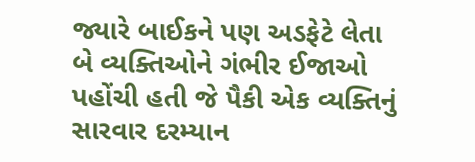જ્યારે બાઈકને પણ અડફેટે લેતા બે વ્યક્તિઓને ગંભીર ઈજાઓ પહોંચી હતી જે પૈકી એક વ્યક્તિનું સારવાર દરમ્યાન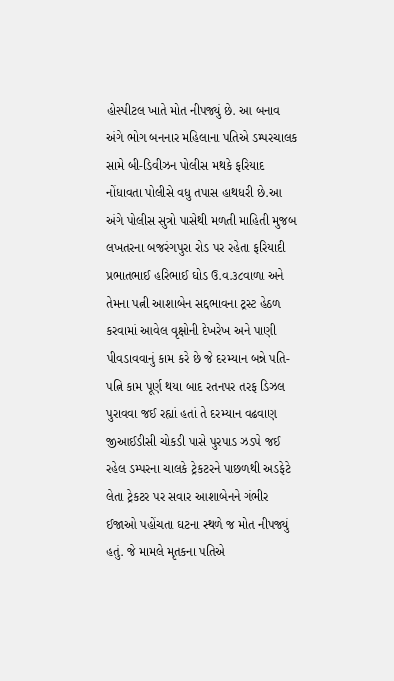હોસ્પીટલ ખાતે મોત નીપજ્યું છે. આ બનાવ અંગે ભોગ બનનાર મહિલાના પતિએ ડમ્પરચાલક સામે બી-ડિવીઝન પોલીસ મથકે ફરિયાદ નોંધાવતા પોલીસે વધુ તપાસ હાથધરી છે.આ અંગે પોલીસ સુત્રો પાસેથી મળતી માહિતી મુજબ લખતરના બજરંગપુરા રોડ પર રહેતા ફરિયાદી પ્રભાતભાઈ હરિભાઈ ઘોડ ઉ.વ.૩૮વાળા અને તેમના પત્ની આશાબેન સદ્દભાવના ટ્રસ્ટ હેઠળ કરવામાં આવેલ વૃક્ષોની દેખરેખ અને પાણી પીવડાવવાનું કામ કરે છે જે દરમ્યાન બન્ને પતિ-પત્નિ કામ પૂર્ણ થયા બાદ રતનપર તરફ ડિઝલ પુરાવવા જઈ રહ્યાં હતાં તે દરમ્યાન વઢવાણ જીઆઈડીસી ચોકડી પાસે પુરપાડ ઝડપે જઈ રહેલ ડમ્પરના ચાલકે ટ્રેકટરને પાછળથી અડફેટે લેતા ટ્રેકટર પર સવાર આશાબેનને ગંભીર ઈજાઓ પહોંચતા ઘટના સ્થળે જ મોત નીપજ્યું હતું. જે મામલે મૃતકના પતિએ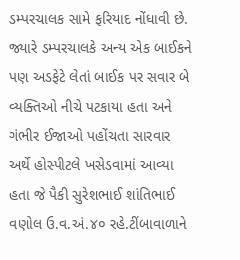ડમ્પરચાલક સામે ફરિયાદ નોંધાવી છે. જ્યારે ડમ્પરચાલકે અન્ય એક બાઈકને પણ અડફેટે લેતાં બાઈક પર સવાર બે વ્યક્તિઓ નીચે પટકાયા હતા અને ગંભીર ઈજાઓ પહોંચતા સારવાર અર્થે હોસ્પીટલે ખસેડવામાં આવ્યા હતા જે પૈકી સુરેશભાઈ શાંતિભાઈ વણોલ ઉ.વ.અં.૪૦ રહે.ટીંબાવાળાને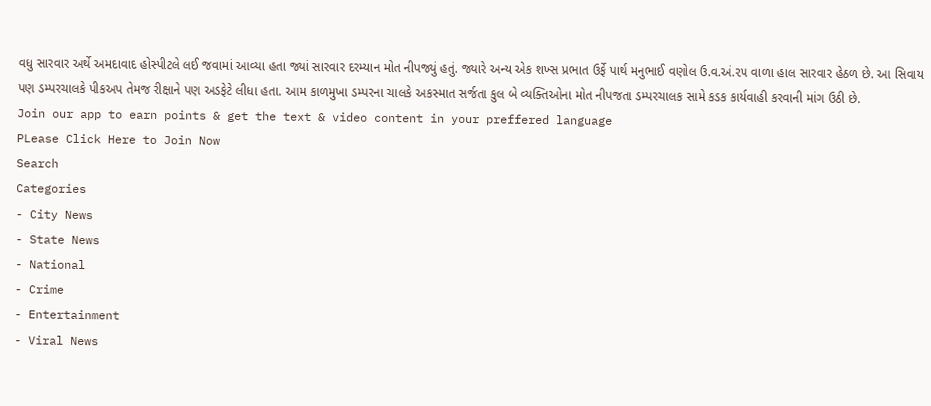વધુ સારવાર અર્થે અમદાવાદ હોસ્પીટલે લઈ જવામાં આવ્યા હતા જ્યાં સારવાર દરમ્યાન મોત નીપજ્યું હતું. જ્યારે અન્ય એક શખ્સ પ્રભાત ઉર્ફે પાર્થ મનુભાઈ વણોલ ઉ.વ.અં.૨૫ વાળા હાલ સારવાર હેઠળ છે. આ સિવાય પણ ડમ્પરચાલકે પીકઅપ તેમજ રીક્ષાને પણ અડફેટે લીધા હતા. આમ કાળમુખા ડમ્પરના ચાલકે અકસ્માત સર્જતા કુલ બે વ્યક્તિઓના મોત નીપજતા ડમ્પરચાલક સામે કડક કાર્યવાહી કરવાની માંગ ઉઠી છે.
Join our app to earn points & get the text & video content in your preffered language
PLease Click Here to Join Now
Search
Categories
- City News
- State News
- National
- Crime
- Entertainment
- Viral News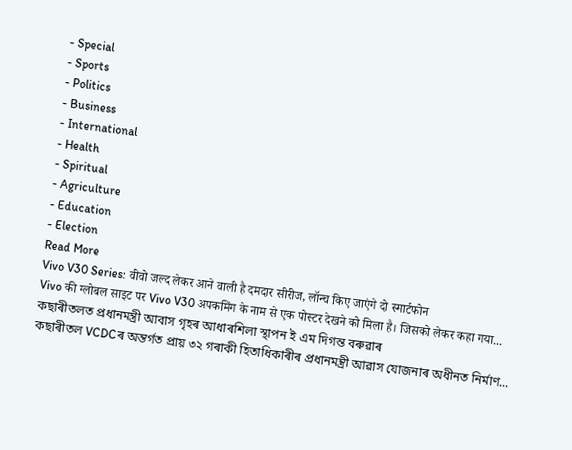- Special
- Sports
- Politics
- Business
- International
- Health
- Spiritual
- Agriculture
- Education
- Election
Read More
Vivo V30 Series: वीवो जल्द लेकर आने वाली है दमदार सीरीज, लॉन्च किए जाएंगे दो स्मार्टफोन
Vivo की ग्लोबल साइट पर Vivo V30 अपकमिंग के नाम से एक पोस्टर देखने को मिला है। जिसको लेकर कहा गया...
কছাৰীতলত প্ৰধানমন্ত্ৰী আবাস গৃহৰ আধাৰশিলা স্থাপন ই এম দিগন্ত বৰুৱাৰ
কছাৰীতল VCDCৰ অন্তৰ্গত প্ৰায় ৩২ গৰাকী হিতাধিকাৰীৰ প্ৰধানমন্ত্ৰী আৱাস যোজনাৰ অধীনত নিৰ্মাণ...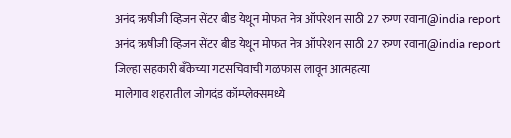अनंद ऋषीजी व्हिजन सेंटर बीड येथून मोफत नेत्र ऑपरेशन साठी 27 रुग्ण रवाना@india report
अनंद ऋषीजी व्हिजन सेंटर बीड येथून मोफत नेत्र ऑपरेशन साठी 27 रुग्ण रवाना@india report
जिल्हा सहकारी बँकेच्या गटसचिवाची गळफास लावून आत्महत्या
मालेगाव शहरातील जोगदंड कॉम्प्लेक्समध्ये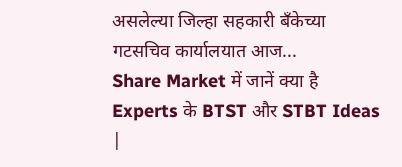असलेल्या जिल्हा सहकारी बँकेच्या गटसचिव कार्यालयात आज...
Share Market में जानें क्या है Experts के BTST और STBT Ideas |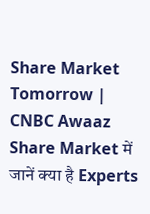Share Market Tomorrow | CNBC Awaaz
Share Market में जानें क्या है Experts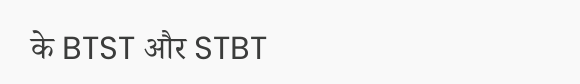के BTST और STBT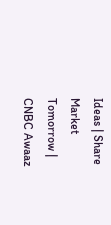Ideas | Share Market Tomorrow | CNBC Awaaz